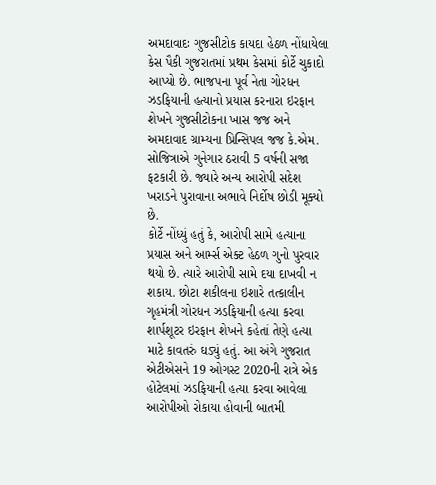અમદાવાદઃ ગુજસીટોક કાયદા હેઠળ નોંધાયેલા કેસ પૈકી ગુજરાતમાં પ્રથમ કેસમાં કોર્ટે ચુકાદો આપ્યો છે. ભાજપના પૂર્વ નેતા ગોરધન ઝડફિયાની હત્યાનો પ્રયાસ કરનારા ઇરફાન શેખને ગુજસીટોકના ખાસ જજ અને અમદાવાદ ગ્રામ્યના પ્રિન્સિપલ જજ કે.એમ. સોજિત્રાએ ગુનેગાર ઠરાવી 5 વર્ષની સજા ફટકારી છે. જ્યારે અન્ય આરોપી સદેશ ખરાડને પુરાવાના અભાવે નિર્દોષ છોડી મૂક્યો છે.
કોર્ટે નોંધ્યું હતું કે, આરોપી સામે હત્યાના પ્રયાસ અને આર્મ્સ એક્ટ હેઠળ ગુનો પુરવાર થયો છે. ત્યારે આરોપી સામે દયા દાખવી ન શકાય. છોટા શકીલના ઇશારે તત્કાલીન ગૃહમંત્રી ગોરધન ઝડફિયાની હત્યા કરવા શાર્પશૂટર ઇરફાન શેખને કહેતાં તેણે હત્યા માટે કાવતરું ઘડ્યું હતું. આ અંગે ગુજરાત એટીએસને 19 ઓગસ્ટ 2020ની રાત્રે એક હોટેલમાં ઝડફિયાની હત્યા કરવા આવેલા આરોપીઓ રોકાયા હોવાની બાતમી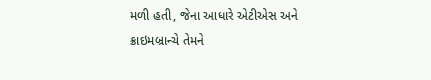મળી હતી, જેના આધારે એટીએસ અને ક્રાઇમબ્રાન્ચે તેમને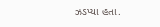ઝડપ્યા હતા.